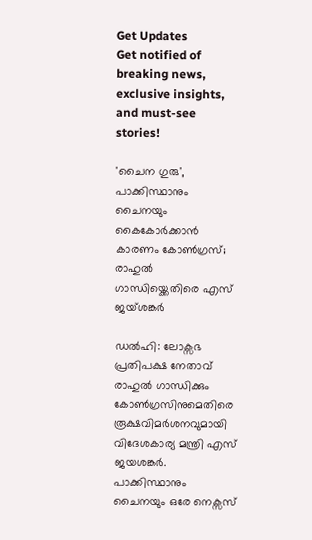Get Updates
Get notified of breaking news, exclusive insights, and must-see stories!

'ചൈന ഗുരു', പാക്കിസ്ഥാനും ചൈനയും കൈകോർക്കാൻ കാരണം കോൺഗ്രസ്; രാഹുൽ ഗാന്ധിയ്ക്കെതിരെ എസ് ജയ്ശങ്കർ

ഡൽഹി: ലോക്സഭ പ്രതിപക്ഷ നേതാവ് രാഹുൽ ഗാന്ധിക്കും കോൺഗ്രസിനുമെതിരെ രൂക്ഷവിമർശനവുമായി വിദേശകാര്യ മന്ത്രി എസ് ജയശങ്കർ. പാക്കിസ്ഥാനും ചൈനയും ഒരേ നെക്സസ്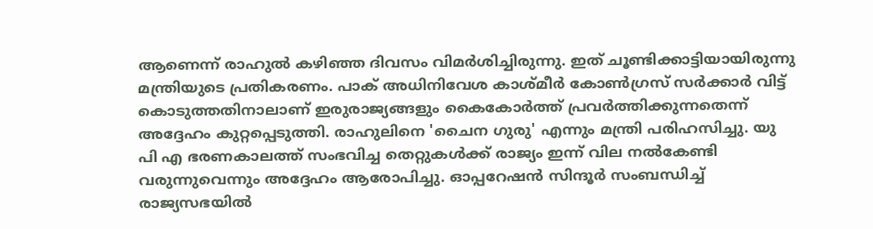ആണെന്ന് രാഹുൽ കഴിഞ്ഞ ദിവസം വിമർശിച്ചിരുന്നു. ഇത് ചൂണ്ടിക്കാട്ടിയായിരുന്നു മന്ത്രിയുടെ പ്രതികരണം. പാക് അധിനിവേശ കാശ്മീർ കോൺഗ്രസ് സർക്കാർ വിട്ട് കൊടുത്തതിനാലാണ് ഇരുരാജ്യങ്ങളും കൈകോർത്ത് പ്രവർത്തിക്കുന്നതെന്ന് അദ്ദേഹം കുറ്റപ്പെടുത്തി. രാഹുലിനെ 'ചൈന ഗുരു' എന്നും മന്ത്രി പരിഹസിച്ചു. യു പി എ ഭരണകാലത്ത് സംഭവിച്ച തെറ്റുകൾക്ക് രാജ്യം ഇന്ന് വില നൽകേണ്ടി വരുന്നുവെന്നും അദ്ദേഹം ആരോപിച്ചു. ഓപ്പറേഷൻ സിന്ദൂർ സംബന്ധിച്ച് രാജ്യസഭയിൽ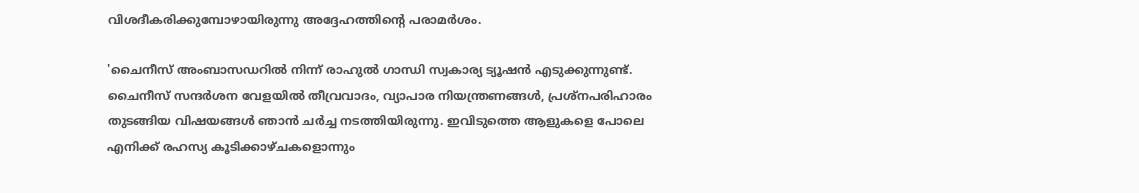വിശദീകരിക്കുമ്പോഴായിരുന്നു അദ്ദേഹത്തിന്റെ പരാമർശം.

'ചൈനീസ് അംബാസഡറിൽ നിന്ന് രാഹുൽ ഗാന്ധി സ്വകാര്യ ട്യൂഷൻ എടുക്കുന്നുണ്ട്. ചൈനീസ് സന്ദർശന വേളയിൽ തീവ്രവാദം, വ്യാപാര നിയന്ത്രണങ്ങൾ, പ്രശ്നപരിഹാരം തുടങ്ങിയ വിഷയങ്ങൾ ഞാൻ ചർച്ച നടത്തിയിരുന്നു. ഇവിടുത്തെ ആളുകളെ പോലെ എനിക്ക് രഹസ്യ കൂടിക്കാഴ്ചകളൊന്നും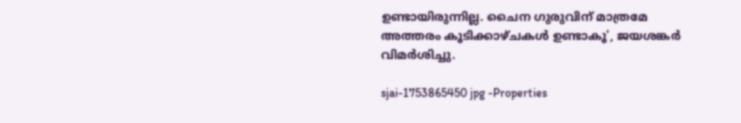ഉണ്ടായിരുന്നില്ല. ചൈന ഗുരുവിന് മാത്രമേ അത്തരം കൂടിക്കാഴ്ചകൾ ഉണ്ടാകൂ', ജയശങ്കർ വിമർശിച്ചു.

sjai-1753865450 jpg -Properties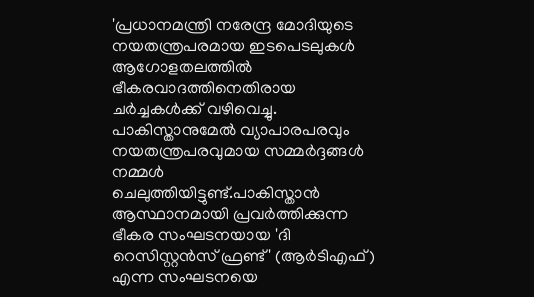'പ്രധാനമന്ത്രി നരേന്ദ്ര മോദിയുടെ നയതന്ത്രപരമായ ഇടപെടലുകൾ ആഗോളതലത്തിൽ ഭീകരവാദത്തിനെതിരായ ചർച്ചകൾക്ക് വഴിവെച്ചു. പാകിസ്താനുമേൽ വ്യാപാരപരവും നയതന്ത്രപരവുമായ സമ്മർദ്ദങ്ങൾ നമ്മൾ ചെലുത്തിയിട്ടുണ്ട്.പാകിസ്താൻ ആസ്ഥാനമായി പ്രവർത്തിക്കുന്ന ഭീകര സംഘടനയായ 'ദി റെസിസ്റ്റൻസ് ഫ്രണ്ട്' (ആർടിഎഫ്) എന്ന സംഘടനയെ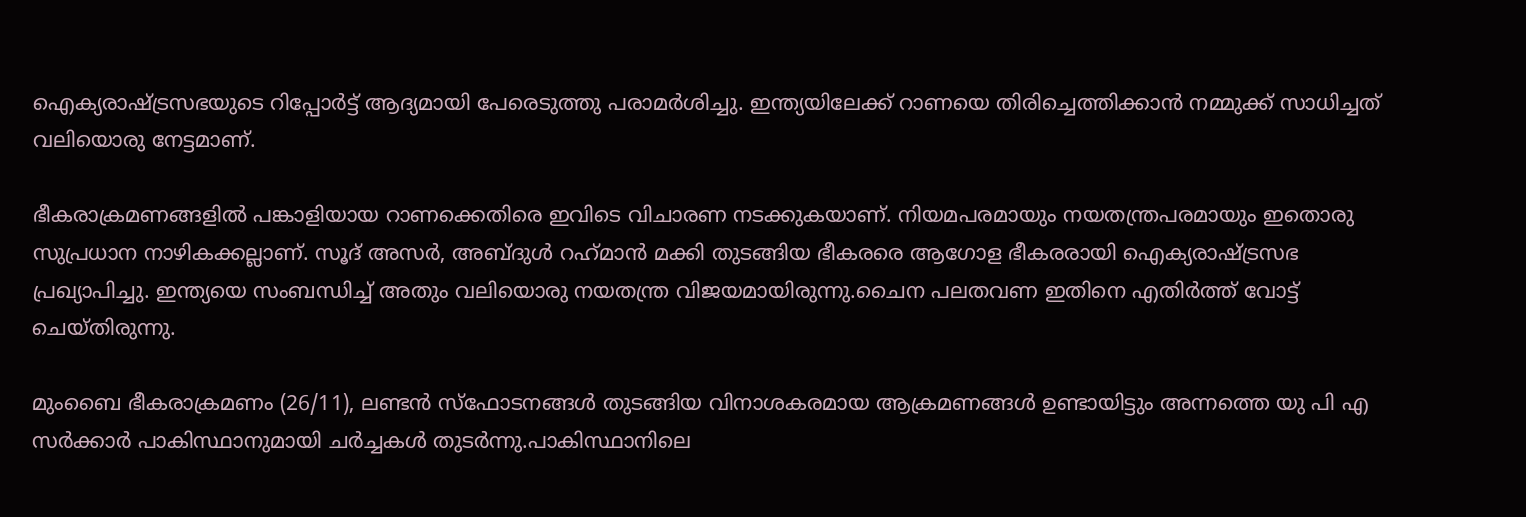ഐക്യരാഷ്ട്രസഭയുടെ റിപ്പോർട്ട് ആദ്യമായി പേരെടുത്തു പരാമർശിച്ചു. ഇന്ത്യയിലേക്ക് റാണയെ തിരിച്ചെത്തിക്കാൻ നമ്മുക്ക് സാധിച്ചത് വലിയൊരു നേട്ടമാണ്.

ഭീകരാക്രമണങ്ങളിൽ പങ്കാളിയായ റാണക്കെതിരെ ഇവിടെ വിചാരണ നടക്കുകയാണ്. നിയമപരമായും നയതന്ത്രപരമായും ഇതൊരു സുപ്രധാന നാഴികക്കല്ലാണ്. സൂദ് അസർ, അബ്ദുൾ റഹ്‌മാൻ മക്കി തുടങ്ങിയ ഭീകരരെ ആഗോള ഭീകരരായി ഐക്യരാഷ്ട്രസഭ പ്രഖ്യാപിച്ചു. ഇന്ത്യയെ സംബന്ധിച്ച് അതും വലിയൊരു നയതന്ത്ര വിജയമായിരുന്നു.ചൈന പലതവണ ഇതിനെ എതിർത്ത് വോട്ട് ചെയ്തിരുന്നു.

മുംബൈ ഭീകരാക്രമണം (26/11), ലണ്ടൻ സ്ഫോടനങ്ങൾ തുടങ്ങിയ വിനാശകരമായ ആക്രമണങ്ങൾ ഉണ്ടായിട്ടും അന്നത്തെ യു പി എ സർക്കാർ പാകിസ്ഥാനുമായി ചർച്ചകൾ തുടർന്നു.പാകിസ്ഥാനിലെ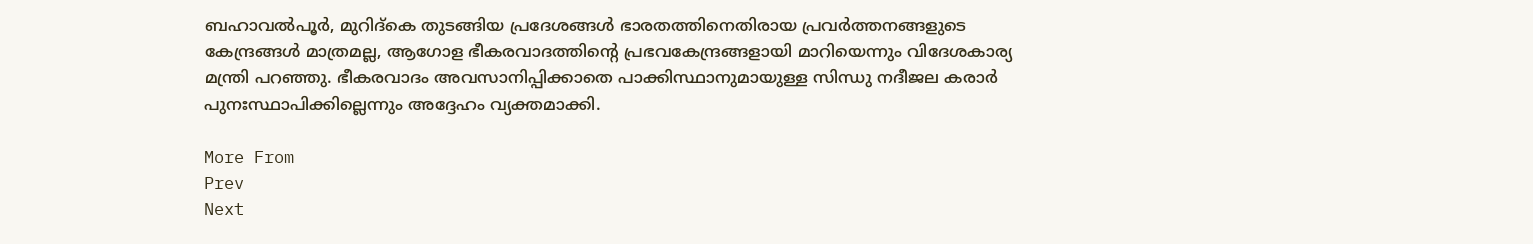ബഹാവൽപൂർ, മുറിദ്‌കെ തുടങ്ങിയ പ്രദേശങ്ങൾ ഭാരതത്തിനെതിരായ പ്രവർത്തനങ്ങളുടെ കേന്ദ്രങ്ങൾ മാത്രമല്ല, ആഗോള ഭീകരവാദത്തിന്റെ പ്രഭവകേന്ദ്രങ്ങളായി മാറിയെന്നും വിദേശകാര്യ മന്ത്രി പറഞ്ഞു. ഭീകരവാദം അവസാനിപ്പിക്കാതെ പാക്കിസ്ഥാനുമായുള്ള സിന്ധു നദീജല കരാർ പുനഃസ്ഥാപിക്കില്ലെന്നും അദ്ദേഹം വ്യക്തമാക്കി.

More From
Prev
Next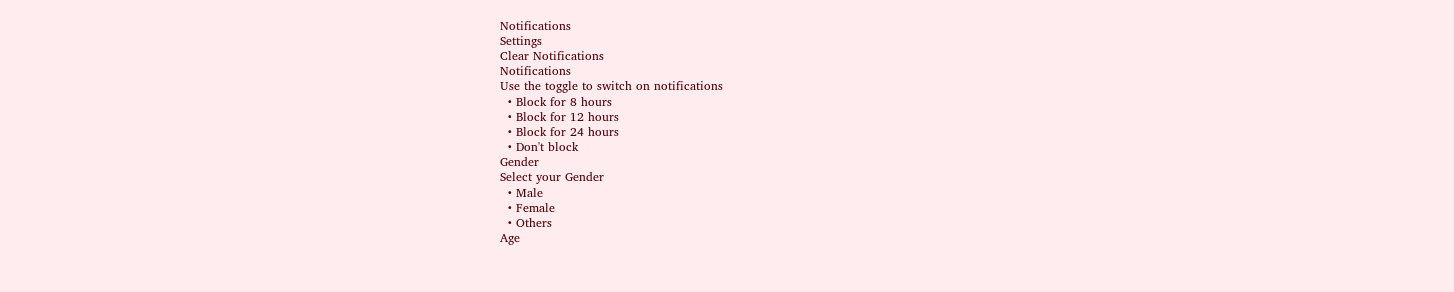Notifications
Settings
Clear Notifications
Notifications
Use the toggle to switch on notifications
  • Block for 8 hours
  • Block for 12 hours
  • Block for 24 hours
  • Don't block
Gender
Select your Gender
  • Male
  • Female
  • Others
Age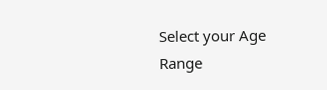Select your Age Range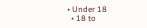• Under 18
  • 18 to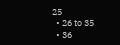25
  • 26 to 35
  • 36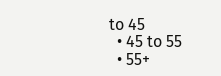to 45
  • 45 to 55
  • 55+